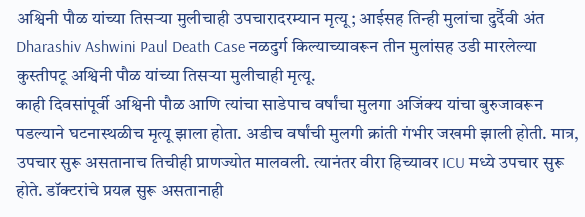अश्विनी पौळ यांच्या तिसऱ्या मुलीचाही उपचारादरम्यान मृत्यू; आईसह तिन्ही मुलांचा दुर्दैवी अंत
Dharashiv Ashwini Paul Death Case नळदुर्ग किल्याच्यावरून तीन मुलांसह उडी मारलेल्या कुस्तीपटू अश्विनी पौळ यांच्या तिसऱ्या मुलीचाही मृत्यू.
काही दिवसांपूर्वी अश्विनी पौळ आणि त्यांचा साडेपाच वर्षांचा मुलगा अजिंक्य यांचा बुरुजावरून पडल्याने घटनास्थळीच मृत्यू झाला होता. अडीच वर्षांची मुलगी क्रांती गंभीर जखमी झाली होती. मात्र, उपचार सुरू असतानाच तिचीही प्राणज्योत मालवली. त्यानंतर वीरा हिच्यावर ICU मध्ये उपचार सुरू होते. डॉक्टरांचे प्रयत्न सुरू असतानाही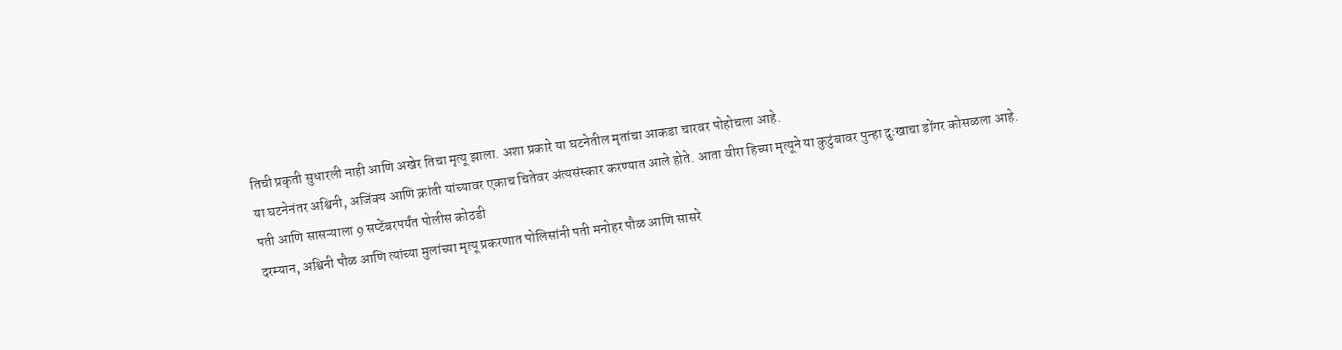तिची प्रकृती सुधारली नाही आणि अखेर तिचा मृत्यू झाला. अशा प्रकारे या घटनेतील मृतांचा आकडा चारवर पोहोचला आहे.
या घटनेनंतर अश्विनी, अजिंक्य आणि क्रांती यांच्यावर एकाच चितेवर अंत्यसंस्कार करण्यात आले होते. आता वीरा हिच्या मृत्यूने या कुटुंबावर पुन्हा दुःखाचा डोंगर कोसळला आहे.
पती आणि सासऱ्याला 9 सप्टेंबरपर्यंत पोलीस कोठडी
दरम्यान, अश्विनी पौळ आणि त्यांच्या मुलांच्या मृत्यू प्रकरणात पोलिसांनी पती मनोहर पौळ आणि सासरे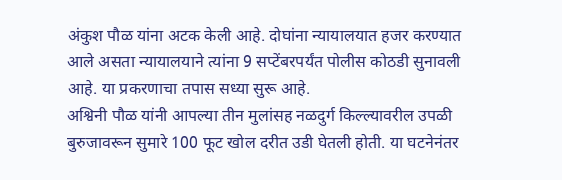अंकुश पौळ यांना अटक केली आहे. दोघांना न्यायालयात हजर करण्यात आले असता न्यायालयाने त्यांना 9 सप्टेंबरपर्यंत पोलीस कोठडी सुनावली आहे. या प्रकरणाचा तपास सध्या सुरू आहे.
अश्विनी पौळ यांनी आपल्या तीन मुलांसह नळदुर्ग किल्ल्यावरील उपळी बुरुजावरून सुमारे 100 फूट खोल दरीत उडी घेतली होती. या घटनेनंतर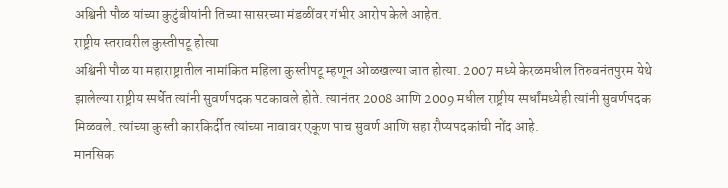अश्विनी पौळ यांच्या कुटुंबीयांनी तिच्या सासरच्या मंडळींवर गंभीर आरोप केले आहेत.
राष्ट्रीय स्तरावरील कुस्तीपटू होत्या
अश्विनी पौळ या महाराष्ट्रातील नामांकित महिला कुस्तीपटू म्हणून ओळखल्या जात होत्या. 2007 मध्ये केरळमधील तिरुवनंतपुरम येथे झालेल्या राष्ट्रीय स्पर्धेत त्यांनी सुवर्णपदक पटकावले होते. त्यानंतर 2008 आणि 2009 मधील राष्ट्रीय स्पर्धांमध्येही त्यांनी सुवर्णपदक मिळवले. त्यांच्या कुस्ती कारकिर्दीत त्यांच्या नावावर एकूण पाच सुवर्ण आणि सहा रौप्यपदकांची नोंद आहे.
मानसिक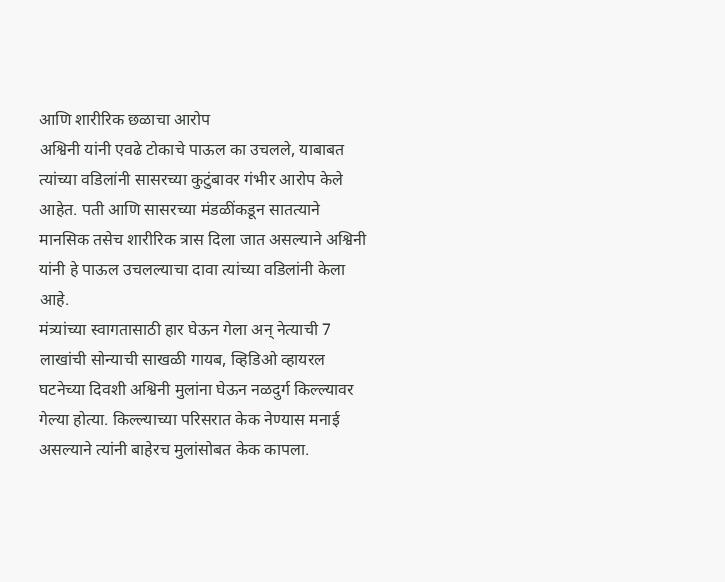आणि शारीरिक छळाचा आरोप
अश्विनी यांनी एवढे टोकाचे पाऊल का उचलले, याबाबत त्यांच्या वडिलांनी सासरच्या कुटुंबावर गंभीर आरोप केले आहेत. पती आणि सासरच्या मंडळींकडून सातत्याने मानसिक तसेच शारीरिक त्रास दिला जात असल्याने अश्विनी यांनी हे पाऊल उचलल्याचा दावा त्यांच्या वडिलांनी केला आहे.
मंत्र्यांच्या स्वागतासाठी हार घेऊन गेला अन् नेत्याची 7 लाखांची सोन्याची साखळी गायब, व्हिडिओ व्हायरल
घटनेच्या दिवशी अश्विनी मुलांना घेऊन नळदुर्ग किल्ल्यावर गेल्या होत्या. किल्ल्याच्या परिसरात केक नेण्यास मनाई असल्याने त्यांनी बाहेरच मुलांसोबत केक कापला.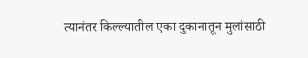त्यानंतर किल्ल्यातील एका दुकानातून मुलांसाठी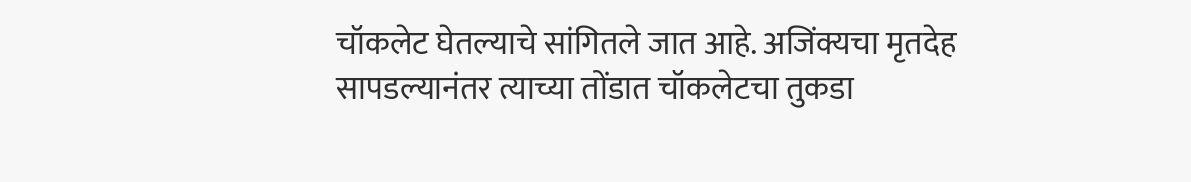चॉकलेट घेतल्याचे सांगितले जात आहे. अजिंक्यचा मृतदेह सापडल्यानंतर त्याच्या तोंडात चॉकलेटचा तुकडा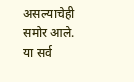असल्याचेही समोर आले. या सर्व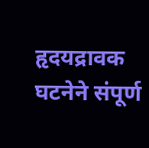हृदयद्रावक घटनेने संपूर्ण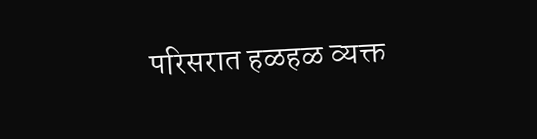परिसरात हळहळ व्यक्त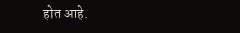होत आहे.